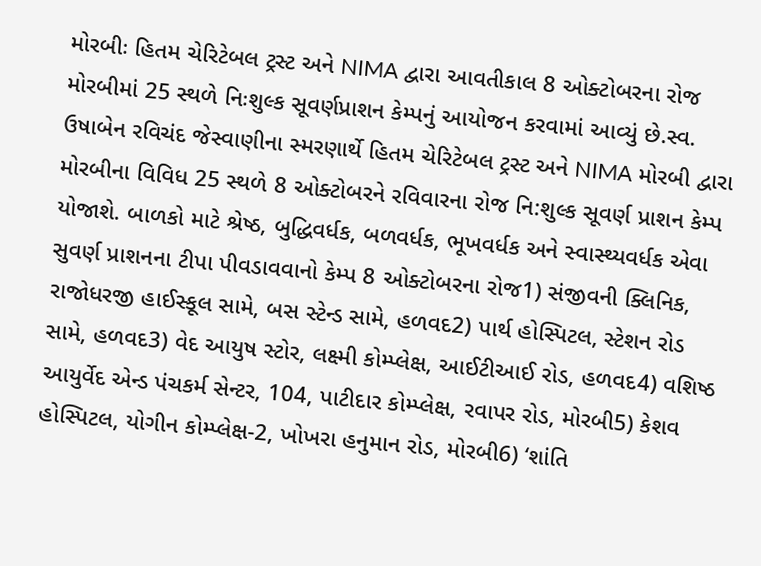મોરબીઃ હિતમ ચેરિટેબલ ટ્રસ્ટ અને NIMA દ્વારા આવતીકાલ 8 ઓક્ટોબરના રોજ મોરબીમાં 25 સ્થળે નિઃશુલ્ક સૂવર્ણપ્રાશન કેમ્પનું આયોજન કરવામાં આવ્યું છે.સ્વ. ઉષાબેન રવિચંદ જેસ્વાણીના સ્મરણાર્થે હિતમ ચેરિટેબલ ટ્રસ્ટ અને NIMA મોરબી દ્વારા મોરબીના વિવિધ 25 સ્થળે 8 ઓક્ટોબરને રવિવારના રોજ નિ:શુલ્ક સૂવર્ણ પ્રાશન કેમ્પ યોજાશે. બાળકો માટે શ્રેષ્ઠ, બુદ્ધિવર્ધક, બળવર્ધક, ભૂખવર્ધક અને સ્વાસ્થ્યવર્ધક એવા સુવર્ણ પ્રાશનના ટીપા પીવડાવવાનો કેમ્પ 8 ઓક્ટોબરના રોજ1) સંજીવની ક્લિનિક, રાજોધરજી હાઈસ્કૂલ સામે, બસ સ્ટેન્ડ સામે, હળવદ2) પાર્થ હોસ્પિટલ, સ્ટેશન રોડ સામે, હળવદ3) વેદ આયુષ સ્ટોર, લક્ષ્મી કોમ્પ્લેક્ષ, આઈટીઆઈ રોડ, હળવદ4) વશિષ્ઠ આયુર્વેદ એન્ડ પંચકર્મ સેન્ટર, 104, પાટીદાર કોમ્પ્લેક્ષ, રવાપર રોડ, મોરબી5) કેશવ હોસ્પિટલ, યોગીન કોમ્પ્લેક્ષ-2, ખોખરા હનુમાન રોડ, મોરબી6) ‘શાંતિ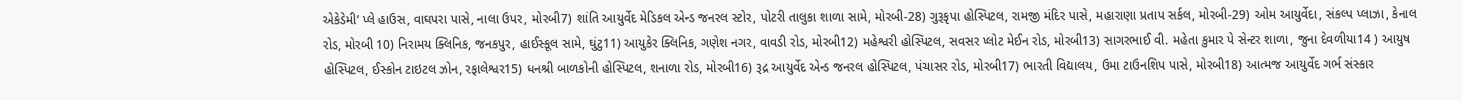એકેડેમી’ પ્લે હાઉસ, વાઘપરા પાસે, નાલા ઉપર, મોરબી7) શાંતિ આયુર્વેદ મેડિકલ એન્ડ જનરલ સ્ટોર, પોટરી તાલુકા શાળા સામે, મોરબી-28) ગુરૂકૃપા હોસ્પિટલ, રામજી મંદિર પાસે, મહારાણા પ્રતાપ સર્કલ, મોરબી-29) ઓમ આયુર્વેદા, સંકલ્પ પ્લાઝા, કેનાલ રોડ, મોરબી 10) નિરામય ક્લિનિક, જનકપુર, હાઈસ્કૂલ સામે, ઘુંટુ11) આયુકેર ક્લિનિક, ગણેશ નગર, વાવડી રોડ, મોરબી12) મહેશ્વરી હોસ્પિટલ, સવસર પ્લોટ મેઈન રોડ, મોરબી13) સાગરભાઈ વી. મહેતા કુમાર પે સેન્ટર શાળા, જુના દેવળીયા14 ) આયુષ હોસ્પિટલ, ઈસ્કોન ટાઇટલ ઝોન, રફાલેશ્વર15) ધનશ્રી બાળકોની હોસ્પિટલ, શનાળા રોડ, મોરબી16) રૂદ્ર આયુર્વેદ એન્ડ જનરલ હોસ્પિટલ, પંચાસર રોડ, મોરબી17) ભારતી વિદ્યાલય, ઉમા ટાઉનશિપ પાસે, મોરબી18) આત્મજ આયુર્વેદ ગર્ભ સંસ્કાર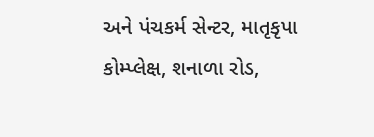અને પંચકર્મ સેન્ટર, માતૃકૃપા કોમ્પ્લેક્ષ, શનાળા રોડ,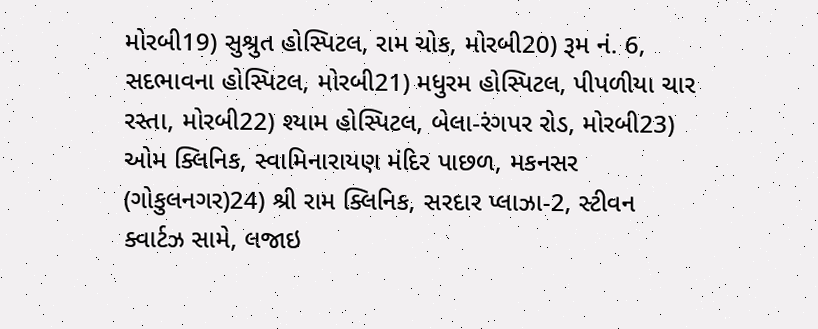મોરબી19) સુશ્રુત હોસ્પિટલ, રામ ચોક, મોરબી20) રૂમ નં. 6, સદભાવના હોસ્પિટલ, મોરબી21) મધુરમ હોસ્પિટલ, પીપળીયા ચાર રસ્તા, મોરબી22) શ્યામ હોસ્પિટલ, બેલા-રંગપર રોડ, મોરબી23) ઓમ ક્લિનિક, સ્વામિનારાયણ મંદિર પાછળ, મકનસર (ગોકુલનગર)24) શ્રી રામ ક્લિનિક, સરદાર પ્લાઝા-2, સ્ટીવન ક્વાર્ટઝ સામે, લજાઇ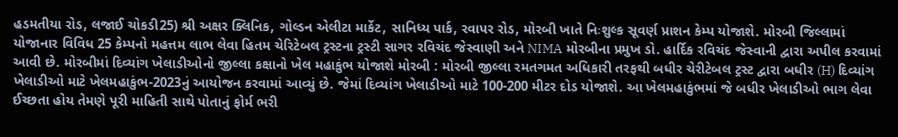હડમતીયા રોડ, લજાઈ ચોકડી25) શ્રી અક્ષર ક્લિનિક, ગોલ્ડન એલીટા માર્કેટ, સાનિધ્ય પાર્ક, રવાપર રોડ, મોરબી ખાતે નિઃશુલ્ક સૂવર્ણ પ્રાશન કેમ્પ યોજાશે. મોરબી જિલ્લામાં યોજાનાર વિવિધ 25 કેમ્પનો મહત્તમ લાભ લેવા હિતમ ચેરિટેબલ ટ્રસ્ટના ટ્રસ્ટી સાગર રવિચંદ જેસ્વાણી અને NIMA મોરબીના પ્રમુખ ડો. હાર્દિક રવિચંદ જેસ્વાની દ્વારા અપીલ કરવામાં આવી છે. મોરબીમાં દિવ્યાંગ ખેલાડીઓનો જીલ્લા કક્ષાનો ખેલ મહાકુંભ યોજાશે મોરબી : મોરબી જીલ્લા રમતગમત અધિકારી તરફથી બધીર ચેરીટેબલ ટ્રસ્ટ દ્વારા બધીર (H) દિવ્યાંગ ખેલાડીઓ માટે ખેલમહાકુંભ-2023નું આયોજન કરવામાં આવ્યું છે. જેમાં દિવ્યાંગ ખેલાડીઓ માટે 100-200 મીટર દોડ યોજાશે. આ ખેલમહાકુંભમાં જે બધીર ખેલાડીઓ ભાગ લેવા ઈચ્છતા હોય તેમણે પૂરી માહિતી સાથે પોતાનું ફોર્મ ભરી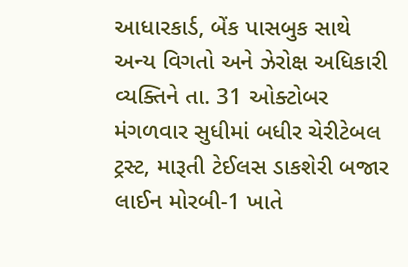આધારકાર્ડ, બેંક પાસબુક સાથે અન્ય વિગતો અને ઝેરોક્ષ અધિકારી વ્યક્તિને તા. 31 ઓક્ટોબર મંગળવાર સુધીમાં બધીર ચેરીટેબલ ટ્રસ્ટ, મારૂતી ટેઈલસ ડાકશેરી બજાર લાઈન મોરબી-1 ખાતે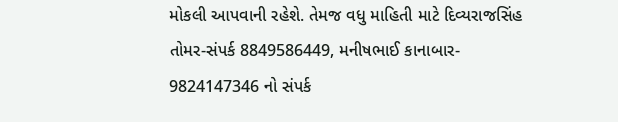મોકલી આપવાની રહેશે. તેમજ વધુ માહિતી માટે દિવ્યરાજસિંહ તોમર-સંપર્ક 8849586449, મનીષભાઈ કાનાબાર- 9824147346 નો સંપર્ક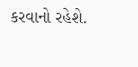કરવાનો રહેશે.